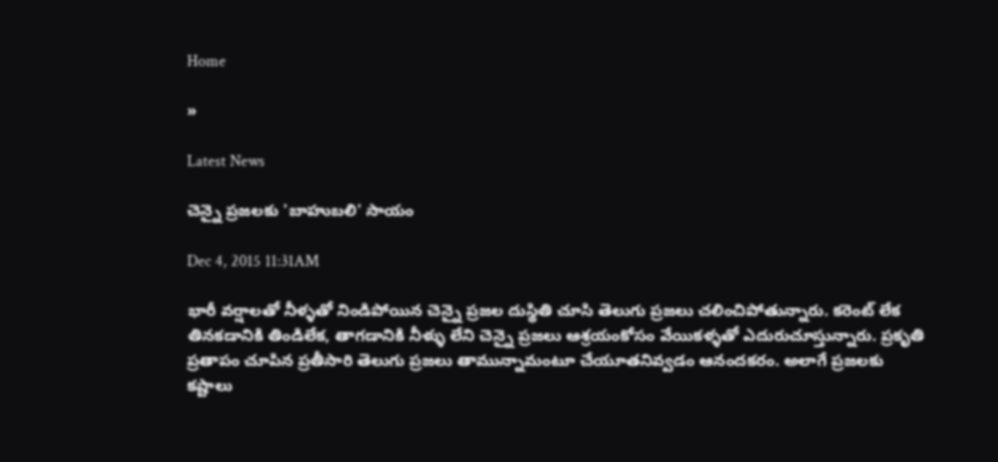Home

»

Latest News

చెన్నై ప్రజలకు 'బాహుబలి' సాయం

Dec 4, 2015 11:31AM

భారీ వర్షాలతో నీళ్ళతో నిండిపోయిన చెన్నై ప్రజల దుస్థితి చూసి తెలుగు ప్రజలు చలించిపోతున్నారు. కరెంట్ లేక తినకడానికి తిండిలేక, తాగడానికి నీళ్ళు లేని చెన్నై ప్రజలు ఆశ్రయంకోసం వేయికళ్ళతో ఎదురుచూస్తున్నారు. ప్రకృతి ప్రతాపం చూపిన ప్రతీసారి తెలుగు ప్రజలు తామున్నామంటూ చేయూతనివ్వడం ఆనందకరం. అలాగే ప్రజలకు కష్టాలు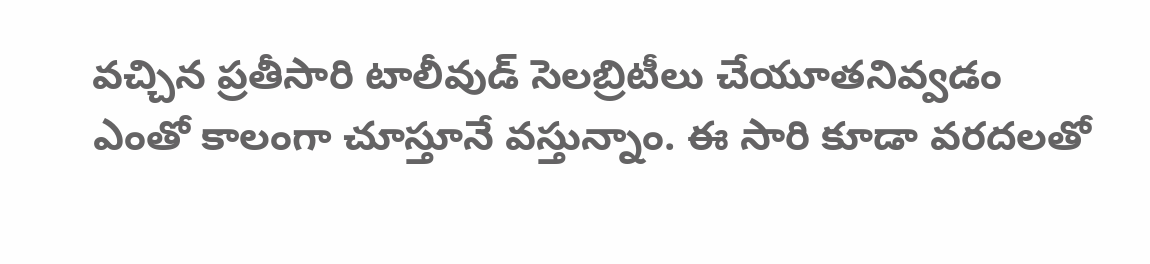వచ్చిన ప్రతీసారి టాలీవుడ్ సెలబ్రిటీలు చేయూతనివ్వడం ఎంతో కాలంగా చూస్తూనే వస్తున్నాం. ఈ సారి కూడా వరదలతో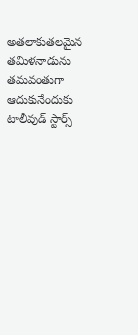అతలాకుతలమైన తమిళనాడును తమవంతుగా ఆదుకునేందుకు టాలీవుడ్ స్టార్స్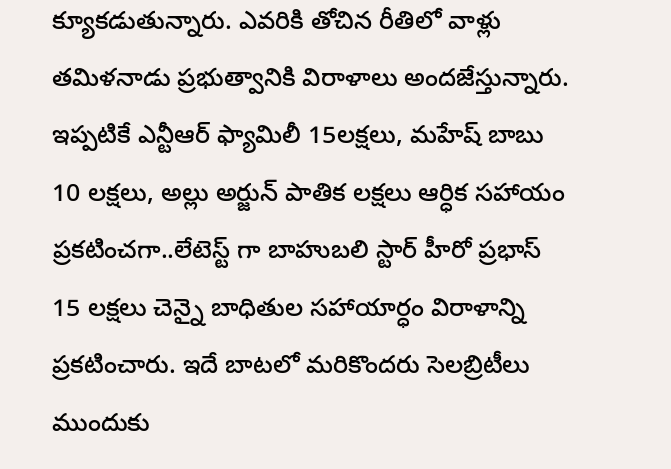క్యూకడుతున్నారు. ఎవరికి తోచిన రీతిలో వాళ్లు తమిళనాడు ప్రభుత్వానికి విరాళాలు అందజేస్తున్నారు. ఇప్పటికే ఎన్టీఆర్ ఫ్యామిలీ 15లక్షలు, మహేష్ బాబు 10 లక్షలు, అల్లు అర్జున్ పాతిక లక్షలు ఆర్ధిక సహాయం ప్రకటించగా..లేటెస్ట్ గా బాహుబలి స్టార్ హీరో ప్రభాస్ 15 లక్షలు చెన్నై బాధితుల సహాయార్ధం విరాళాన్ని ప్రకటించారు. ఇదే బాటలో మరికొందరు సెలబ్రిటీలు ముందుకు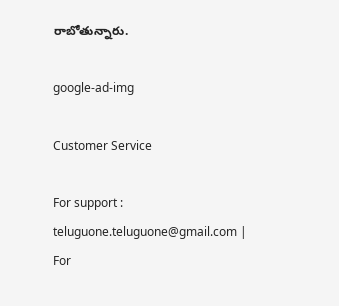రాబోతున్నారు.

google-ad-img

Customer Service

For support : teluguone.teluguone@gmail.com | For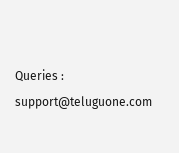Queries : support@teluguone.com